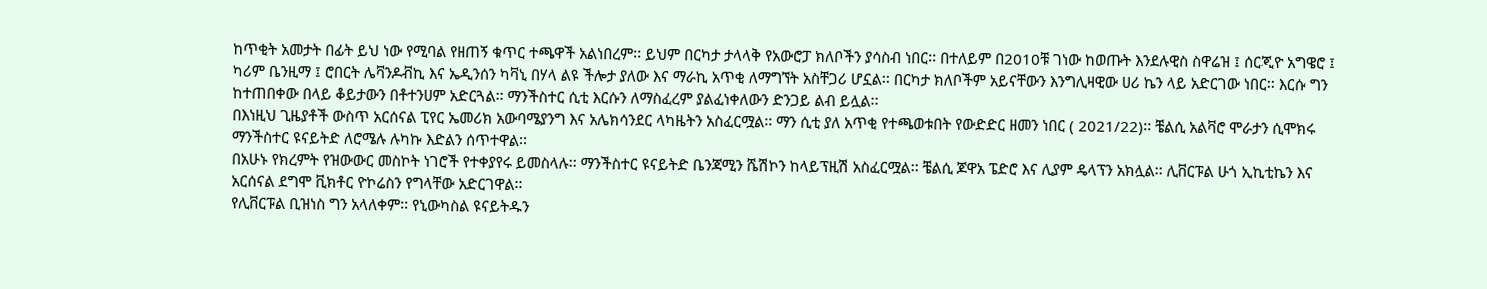ከጥቂት አመታት በፊት ይህ ነው የሚባል የዘጠኝ ቁጥር ተጫዋች አልነበረም፡፡ ይህም በርካታ ታላላቅ የአውሮፓ ክለቦችን ያሳስብ ነበር፡፡ በተለይም በ2010ቹ ገነው ከወጡት እንደሉዊስ ስዋሬዝ ፤ ሰርጂዮ አግዌሮ ፤ ካሪም ቤንዚማ ፤ ሮበርት ሌቫንዶቭኪ እና ኤዲንሰን ካቫኒ በሃላ ልዩ ችሎታ ያለው እና ማራኪ አጥቂ ለማግኘት አስቸጋሪ ሆኗል፡፡ በርካታ ክለቦችም አይናቸውን እንግሊዛዊው ሀሪ ኬን ላይ አድርገው ነበር፡፡ እርሱ ግን ከተጠበቀው በላይ ቆይታውን በቶተንሀም አድርጓል፡፡ ማንችስተር ሲቲ እርሱን ለማስፈረም ያልፈነቀለውን ድንጋይ ልብ ይሏል፡፡
በእነዚህ ጊዜያቶች ውስጥ አርሰናል ፒየር ኤመሪክ አውባሜያንግ እና አሌክሳንደር ላካዜትን አስፈርሟል፡፡ ማን ሲቲ ያለ አጥቂ የተጫወቱበት የውድድር ዘመን ነበር ( 2021/22)፡፡ ቼልሲ አልቫሮ ሞራታን ሲሞክሩ ማንችስተር ዩናይትድ ለሮሜሉ ሉካኩ እድልን ሰጥተዋል፡፡
በአሁኑ የክረምት የዝውውር መስኮት ነገሮች የተቀያየሩ ይመስላሉ፡፡ ማንችስተር ዩናይትድ ቤንጃሚን ሼሽኮን ከላይፕዚሽ አስፈርሟል፡፡ ቼልሲ ጆዋአ ፔድሮ እና ሊያም ዴላፕን አክሏል፡፡ ሊቨርፑል ሁጎ ኢኪቲኬን እና አርሰናል ደግሞ ቪክቶር ዮኮሬስን የግላቸው አድርገዋል፡፡
የሊቨርፑል ቢዝነስ ግን አላለቀም፡፡ የኒውካስል ዩናይትዱን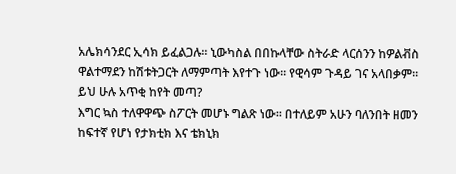አሌክሳንደር ኢሳክ ይፈልጋሉ፡፡ ኒውካስል በበኩላቸው ስትራድ ላርሰንን ከዎልቭስ ዋልተማደን ከሽቱትጋርት ለማምጣት እየተጉ ነው፡፡ የዊሳም ጉዳይ ገና አላበቃም፡፡
ይህ ሁሉ አጥቂ ከየት መጣ?
እግር ኳስ ተለዋዋጭ ስፖርት መሆኑ ግልጽ ነው፡፡ በተለይም አሁን ባለንበት ዘመን ከፍተኛ የሆነ የታክቲክ እና ቴክኒክ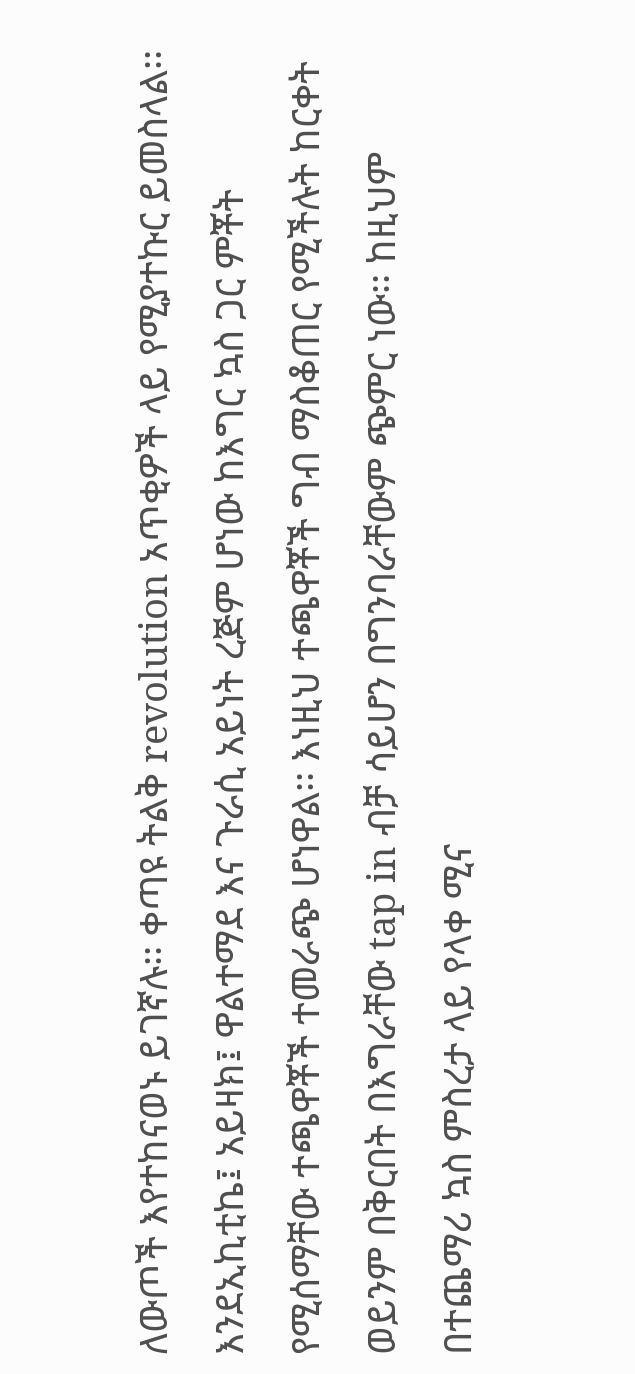ለውጦች እየተከናወኑ ይገኛሉ፡፡ ቀጣዩ ትልቅ revolution አጥቂዎች ላይ የሚያተኩር ይመስላል፡፡
እንደኢኪቲኬ፤ አይዛክ፤ ዋልተማደ እና ጉራሲ አይነት ረጅም ሆነው ከእግር ኳስ ጋር ምቾት የሚሰማቸው ተጫዋቾች ተመራጭ ሆነዋል፡፡ እነዚህ ተጫዋቾች ግብ ማስቆጠር የሚችሉት ከርቀት ወይንም በቅርበት በእግራቸው tap in ብቻ ሳይሆን በግንባራቸውም ጭምር ነው፡፡ ከዚህም በተጨማሪ ኳስ ምስረታ ላይ የላቀ ሚና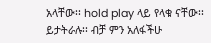አላቸው፡፡ hold play ላይ የላቁ ናቸው፡፡ ይታትራሉ፡፡ ብቻ ምን አለፋችሁ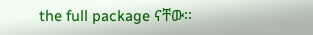the full package ናቸው፡፡